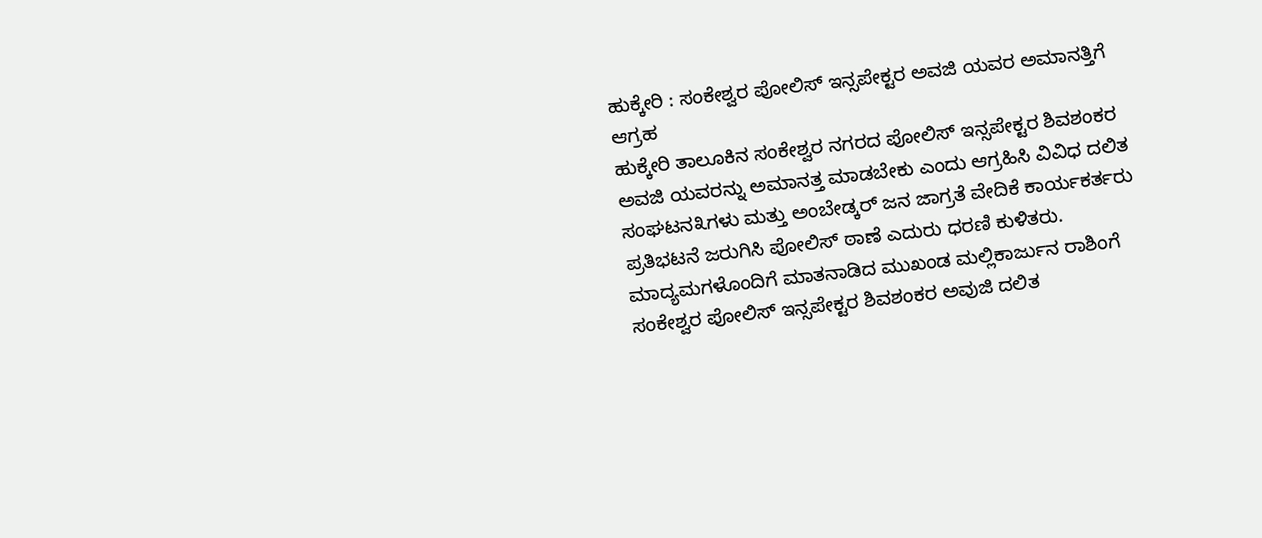ಹುಕ್ಕೇರಿ : ಸಂಕೇಶ್ವರ ಪೋಲಿಸ್ ಇನ್ಸಪೇಕ್ಟರ ಅವಜಿ ಯವರ ಅಮಾನತ್ತಿಗೆ ಆಗ್ರಹ
ಹುಕ್ಕೇರಿ ತಾಲೂಕಿನ ಸಂಕೇಶ್ವರ ನಗರದ ಪೋಲಿಸ್ ಇನ್ಸಪೇಕ್ಟರ ಶಿವಶಂಕರ ಅವಜಿ ಯವರನ್ನು ಅಮಾನತ್ತ ಮಾಡಬೇಕು ಎಂದು ಆಗ್ರಹಿಸಿ ವಿವಿಧ ದಲಿತ ಸಂಘಟನ೩ಗಳು ಮತ್ತು ಅಂಬೇಡ್ಕರ್ ಜನ ಜಾಗ್ರತೆ ವೇದಿಕೆ ಕಾರ್ಯಕರ್ತರು ಪ್ರತಿಭಟನೆ ಜರುಗಿಸಿ ಪೋಲಿಸ್ ಠಾಣೆ ಎದುರು ಧರಣಿ ಕುಳಿತರು.
ಮಾದ್ಯಮಗಳೊಂದಿಗೆ ಮಾತನಾಡಿದ ಮುಖಂಡ ಮಲ್ಲಿಕಾರ್ಜುನ ರಾಶಿಂಗೆ ಸಂಕೇಶ್ವರ ಪೋಲಿಸ್ ಇನ್ಸಪೇಕ್ಟರ ಶಿವಶಂಕರ ಅವುಜಿ ದಲಿತ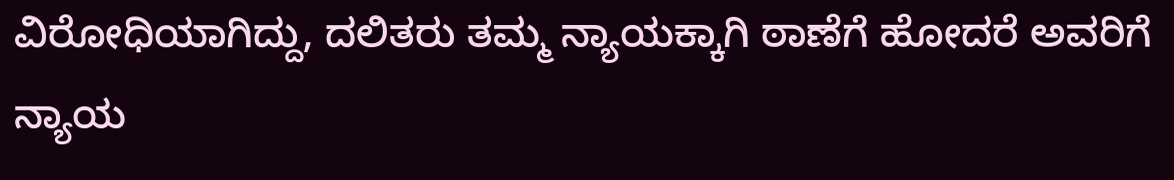ವಿರೋಧಿಯಾಗಿದ್ದು, ದಲಿತರು ತಮ್ಮ ನ್ಯಾಯಕ್ಕಾಗಿ ಠಾಣೆಗೆ ಹೋದರೆ ಅವರಿಗೆ ನ್ಯಾಯ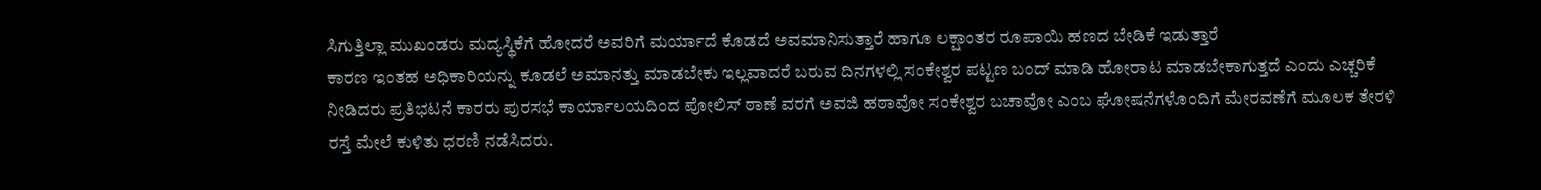ಸಿಗುತ್ತಿಲ್ಲಾ ಮುಖಂಡರು ಮದ್ಯಸ್ಥಿಕೆಗೆ ಹೋದರೆ ಅವರಿಗೆ ಮರ್ಯಾದೆ ಕೊಡದೆ ಅವಮಾನಿಸುತ್ತಾರೆ ಹಾಗೂ ಲಕ್ಷಾಂತರ ರೂಪಾಯಿ ಹಣದ ಬೇಡಿಕೆ ಇಡುತ್ತಾರೆ
ಕಾರಣ ಇಂತಹ ಅಧಿಕಾರಿಯನ್ನು ಕೂಡಲೆ ಅಮಾನತ್ತು ಮಾಡಬೇಕು ಇಲ್ಲವಾದರೆ ಬರುವ ದಿನಗಳಲ್ಲಿ ಸಂಕೇಶ್ವರ ಪಟ್ಟಣ ಬಂದ್ ಮಾಡಿ ಹೋರಾಟ ಮಾಡಬೇಕಾಗುತ್ತದೆ ಎಂದು ಎಚ್ಚರಿಕೆ ನೀಡಿದರು ಪ್ರತಿಭಟನೆ ಕಾರರು ಪುರಸಭೆ ಕಾರ್ಯಾಲಯದಿಂದ ಪೋಲಿಸ್ ಠಾಣೆ ವರಗೆ ಅವಜಿ ಹಠಾವೋ ಸಂಕೇಶ್ವರ ಬಚಾವೋ ಎಂಬ ಘೋಷನೆಗಳೊಂದಿಗೆ ಮೇರವಣೆಗೆ ಮೂಲಕ ತೇರಳಿ ರಸ್ತೆ ಮೇಲೆ ಕುಳಿತು ಧರಣಿ ನಡೆಸಿದರು.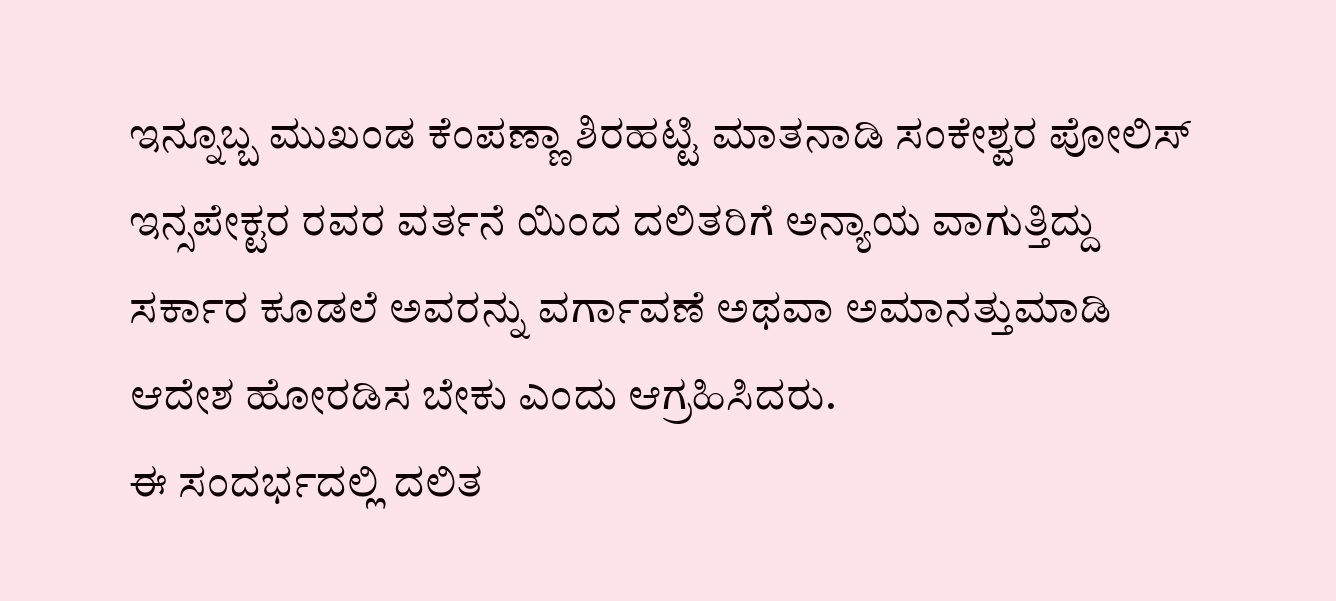ಇನ್ನೂಬ್ಬ ಮುಖಂಡ ಕೆಂಪಣ್ಣಾ ಶಿರಹಟ್ಟಿ ಮಾತನಾಡಿ ಸಂಕೇಶ್ವರ ಪೋಲಿಸ್ ಇನ್ಸಪೇಕ್ಟರ ರವರ ವರ್ತನೆ ಯಿಂದ ದಲಿತರಿಗೆ ಅನ್ಯಾಯ ವಾಗುತ್ತಿದ್ದು ಸರ್ಕಾರ ಕೂಡಲೆ ಅವರನ್ನು ವರ್ಗಾವಣೆ ಅಥವಾ ಅಮಾನತ್ತುಮಾಡಿ ಆದೇಶ ಹೋರಡಿಸ ಬೇಕು ಎಂದು ಆಗ್ರಹಿಸಿದರು.
ಈ ಸಂದರ್ಭದಲ್ಲಿ ದಲಿತ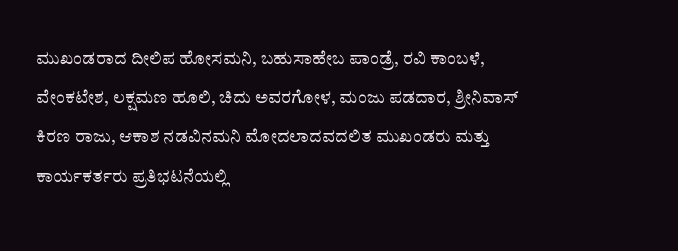ಮುಖಂಡರಾದ ದೀಲಿಪ ಹೋಸಮನಿ, ಬಹುಸಾಹೇಬ ಪಾಂಡ್ರೆ, ರವಿ ಕಾಂಬಳೆ, ವೇಂಕಟೇಶ, ಲಕ್ಷಮಣ ಹೂಲಿ, ಚಿದು ಅವರಗೋಳ, ಮಂಜು ಪಡದಾರ, ಶ್ರೀನಿವಾಸ್ ಕಿರಣ ರಾಜು, ಆಕಾಶ ನಡವಿನಮನಿ ಮೋದಲಾದವದಲಿತ ಮುಖಂಡರು ಮತ್ತು ಕಾರ್ಯಕರ್ತರು ಪ್ರತಿಭಟನೆಯಲ್ಲಿ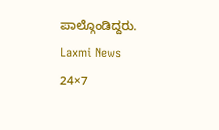ಪಾಲ್ಗೊಂಡಿದ್ದರು.
Laxmi News 24×7